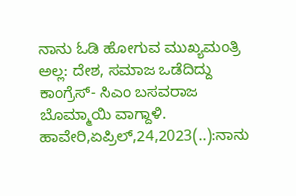ನಾನು ಓಡಿ ಹೋಗುವ ಮುಖ್ಯಮಂತ್ರಿ ಅಲ್ಲ: ದೇಶ, ಸಮಾಜ ಒಡೆದಿದ್ದು ಕಾಂಗ್ರೆಸ್- ಸಿಎಂ ಬಸವರಾಜ ಬೊಮ್ಮಾಯಿ ವಾಗ್ದಾಳಿ. ಹಾವೇರಿ,ಏಪ್ರಿಲ್,24,2023(..):ನಾನು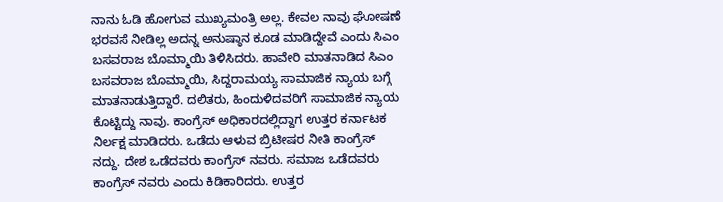ನಾನು ಓಡಿ ಹೋಗುವ ಮುಖ್ಯಮಂತ್ರಿ ಅಲ್ಲ. ಕೇವಲ ನಾವು ಘೋಷಣೆ ಭರವಸೆ ನೀಡಿಲ್ಲ ಅದನ್ನ ಅನುಷ್ಠಾನ ಕೂಡ ಮಾಡಿದ್ದೇವೆ ಎಂದು ಸಿಎಂ ಬಸವರಾಜ ಬೊಮ್ಮಾಯಿ ತಿಳಿಸಿದರು. ಹಾವೇರಿ ಮಾತನಾಡಿದ ಸಿಎಂ ಬಸವರಾಜ ಬೊಮ್ಮಾಯಿ, ಸಿದ್ದರಾಮಯ್ಯ ಸಾಮಾಜಿಕ ನ್ಯಾಯ ಬಗ್ಗೆ ಮಾತನಾಡುತ್ತಿದ್ದಾರೆ. ದಲಿತರು, ಹಿಂದುಳಿದವರಿಗೆ ಸಾಮಾಜಿಕ ನ್ಯಾಯ ಕೊಟ್ಟಿದ್ದು ನಾವು. ಕಾಂಗ್ರೆಸ್ ಅಧಿಕಾರದಲ್ಲಿದ್ದಾಗ ಉತ್ತರ ಕರ್ನಾಟಕ ನಿರ್ಲಕ್ಷ ಮಾಡಿದರು. ಒಡೆದು ಆಳುವ ಬ್ರಿಟೀಷರ ನೀತಿ ಕಾಂಗ್ರೆಸ್ ನದ್ದು. ದೇಶ ಒಡೆದವರು ಕಾಂಗ್ರೆಸ್ ನವರು. ಸಮಾಜ ಒಡೆದವರು ಕಾಂಗ್ರೆಸ್ ನವರು ಎಂದು ಕಿಡಿಕಾರಿದರು. ಉತ್ತರ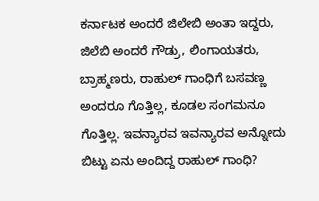ಕರ್ನಾಟಕ ಅಂದರೆ ಜಿಲೇಬಿ ಅಂತಾ ಇದ್ದರು, ಜಿಲೆಬಿ ಅಂದರೆ ಗೌಡ್ರು, ಲಿಂಗಾಯತರು, ಬ್ರಾಹ್ಮಣರು, ರಾಹುಲ್ ಗಾಂಧಿಗೆ ಬಸವಣ್ಣ ಅಂದರೂ ಗೊತ್ತಿಲ್ಲ, ಕೂಡಲ ಸಂಗಮನೂ ಗೊತ್ತಿಲ್ಲ. ಇವನ್ಯಾರವ ಇವನ್ಯಾರವ ಅನ್ನೋದು‌ ಬಿಟ್ಟು ಏನು ಅಂದಿದ್ದ ರಾಹುಲ್ ಗಾಂಧಿ?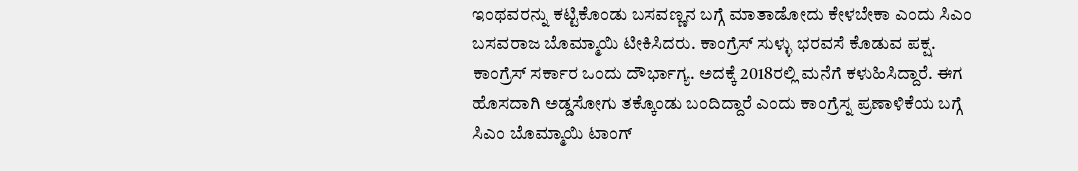ಇಂಥವರನ್ನು ಕಟ್ಟಿಕೊಂಡು ಬಸವಣ್ಣನ ಬಗ್ಗೆ ಮಾತಾಡೋದು ಕೇಳಬೇಕಾ ಎಂದು ಸಿಎಂ ಬಸವರಾಜ ಬೊಮ್ಮಾಯಿ ಟೀಕಿಸಿದರು. ಕಾಂಗ್ರೆಸ್ ಸುಳ್ಳು ಭರವಸೆ ಕೊಡುವ ಪಕ್ಷ. ಕಾಂಗ್ರೆಸ್ ಸರ್ಕಾರ ಒಂದು ದೌರ್ಭಾಗ್ಯ. ಅದಕ್ಕೆ 2018ರಲ್ಲಿ ಮನೆಗೆ ಕಳುಹಿಸಿದ್ದಾರೆ. ಈಗ ಹೊಸದಾಗಿ ಅಡ್ಡಸೋಗು ತಕ್ಕೊಂಡು ಬಂದಿದ್ದಾರೆ ಎಂದು ಕಾಂಗ್ರೆಸ್ನ ಪ್ರಣಾಳಿಕೆಯ ಬಗ್ಗೆ ಸಿಎಂ ಬೊಮ್ಮಾಯಿ ಟಾಂಗ್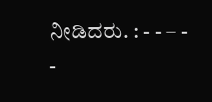ನೀಡಿದರು. : - - – - -